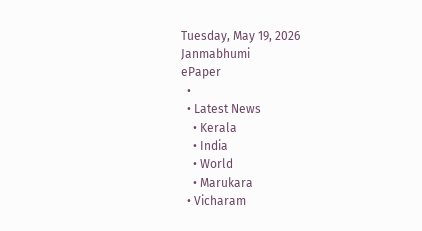Tuesday, May 19, 2026
Janmabhumi
ePaper
  •
  • Latest News
    • Kerala
    • India
    • World
    • Marukara
  • Vicharam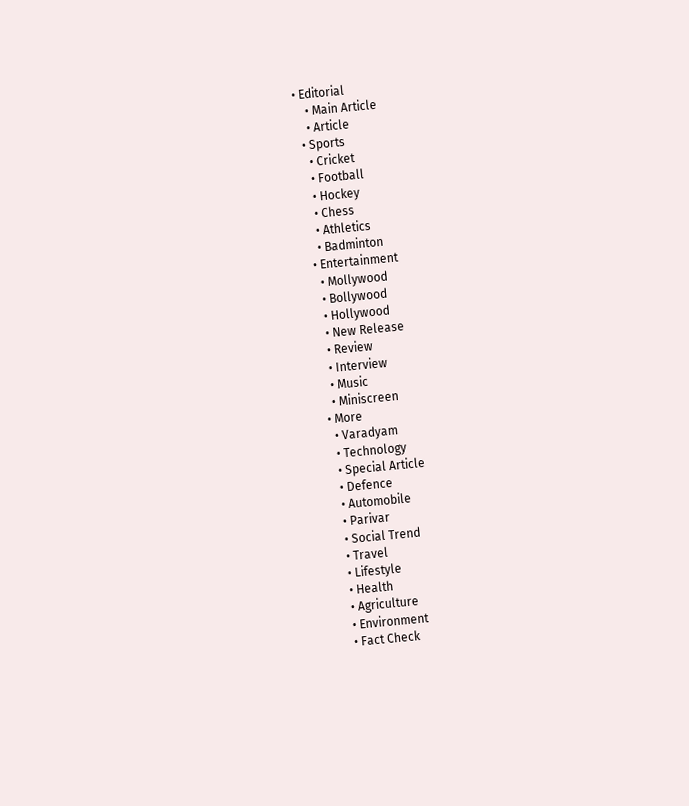• Editorial
    • Main Article
    • Article
  • Sports
    • Cricket
    • Football
    • Hockey
    • Chess
    • Athletics
    • Badminton
  • Entertainment
    • Mollywood
    • Bollywood
    • Hollywood
    • New Release
    • Review
    • Interview
    • Music
    • Miniscreen
  • More
    • Varadyam
    • Technology
    • Special Article
    • Defence
    • Automobile
    • Parivar
    • Social Trend
    • Travel
    • Lifestyle
    • Health
    • Agriculture
    • Environment
    • Fact Check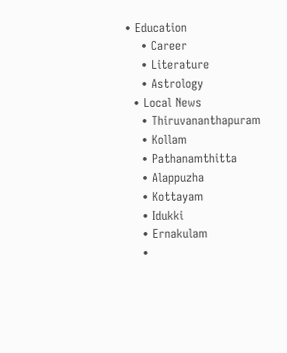• Education
    • Career
    • Literature
    • Astrology
  • Local News
    • Thiruvananthapuram
    • Kollam
    • Pathanamthitta
    • Alappuzha
    • Kottayam
    • Idukki
    • Ernakulam
    •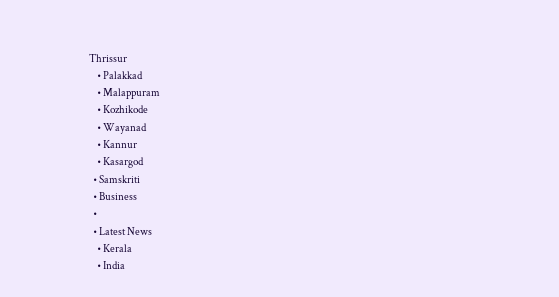Thrissur
    • Palakkad
    • Malappuram
    • Kozhikode
    • Wayanad
    • Kannur
    • Kasargod
  • Samskriti
  • Business
  •
  • Latest News
    • Kerala
    • India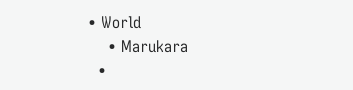• World
    • Marukara
  •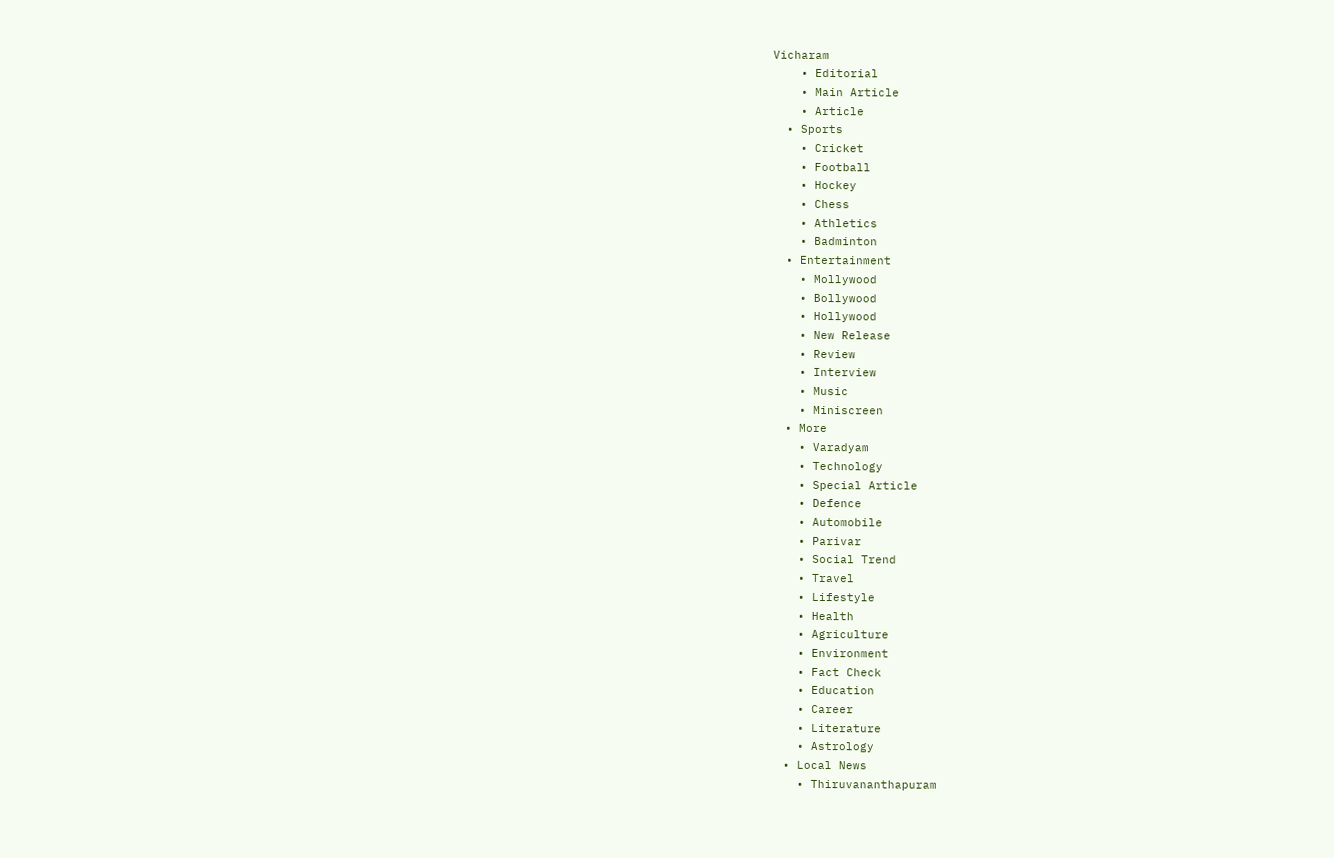Vicharam
    • Editorial
    • Main Article
    • Article
  • Sports
    • Cricket
    • Football
    • Hockey
    • Chess
    • Athletics
    • Badminton
  • Entertainment
    • Mollywood
    • Bollywood
    • Hollywood
    • New Release
    • Review
    • Interview
    • Music
    • Miniscreen
  • More
    • Varadyam
    • Technology
    • Special Article
    • Defence
    • Automobile
    • Parivar
    • Social Trend
    • Travel
    • Lifestyle
    • Health
    • Agriculture
    • Environment
    • Fact Check
    • Education
    • Career
    • Literature
    • Astrology
  • Local News
    • Thiruvananthapuram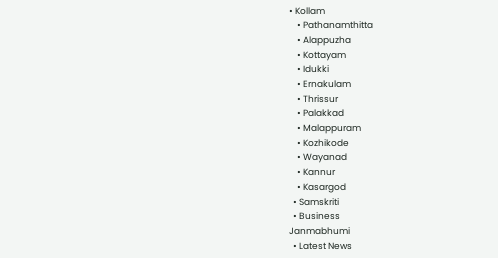• Kollam
    • Pathanamthitta
    • Alappuzha
    • Kottayam
    • Idukki
    • Ernakulam
    • Thrissur
    • Palakkad
    • Malappuram
    • Kozhikode
    • Wayanad
    • Kannur
    • Kasargod
  • Samskriti
  • Business
Janmabhumi
  • Latest News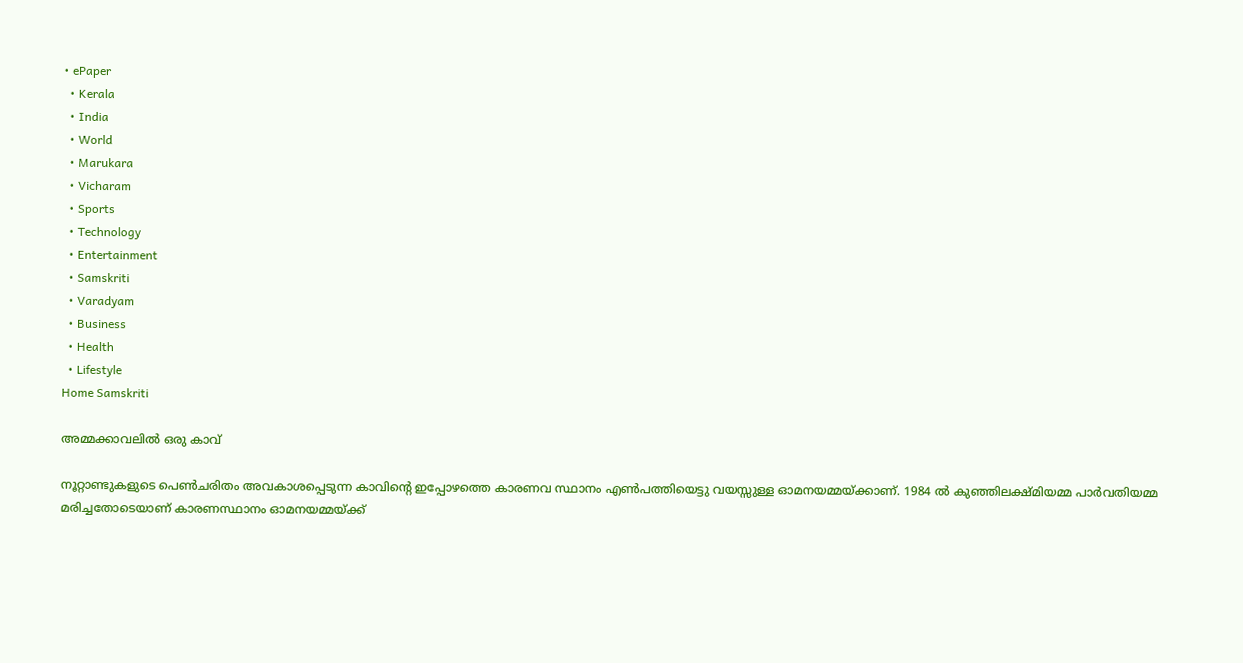• ePaper
  • Kerala
  • India
  • World
  • Marukara
  • Vicharam
  • Sports
  • Technology
  • Entertainment
  • Samskriti
  • Varadyam
  • Business
  • Health
  • Lifestyle
Home Samskriti

അമ്മക്കാവലില്‍ ഒരു കാവ്

നൂറ്റാണ്ടുകളുടെ പെണ്‍ചരിതം അവകാശപ്പെടുന്ന കാവിന്റെ ഇപ്പോഴത്തെ കാരണവ സ്ഥാനം എണ്‍പത്തിയെട്ടു വയസ്സുള്ള ഓമനയമ്മയ്‌ക്കാണ്. 1984 ല്‍ കുഞ്ഞിലക്ഷ്മിയമ്മ പാര്‍വതിയമ്മ മരിച്ചതോടെയാണ് കാരണസ്ഥാനം ഓമനയമ്മയ്‌ക്ക്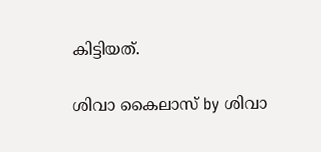കിട്ടിയത്.

ശിവാ കൈലാസ് by ശിവാ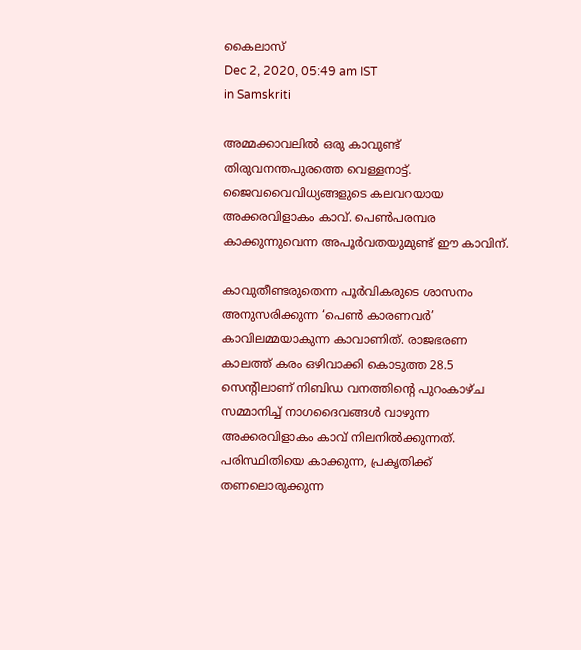കൈലാസ്
Dec 2, 2020, 05:49 am IST
in Samskriti

അമ്മക്കാവലില്‍ ഒരു കാവുണ്ട് തിരുവനന്തപുരത്തെ വെള്ളനാട്ട്. ജൈവവൈവിധ്യങ്ങളുടെ കലവറയായ അക്കരവിളാകം കാവ്. പെണ്‍പരമ്പര കാക്കുന്നുവെന്ന അപൂര്‍വതയുമുണ്ട് ഈ കാവിന്.

കാവുതീണ്ടരുതെന്ന പൂര്‍വികരുടെ ശാസനം അനുസരിക്കുന്ന ‘പെണ്‍ കാരണവര്‍’ കാവിലമ്മയാകുന്ന കാവാണിത്. രാജഭരണ കാലത്ത് കരം ഒഴിവാക്കി കൊടുത്ത 28.5 സെന്റിലാണ് നിബിഡ വനത്തിന്റെ പുറംകാഴ്ച സമ്മാനിച്ച് നാഗദൈവങ്ങള്‍ വാഴുന്ന അക്കരവിളാകം കാവ് നിലനില്‍ക്കുന്നത്. പരിസ്ഥിതിയെ കാക്കുന്ന, പ്രകൃതിക്ക് തണലൊരുക്കുന്ന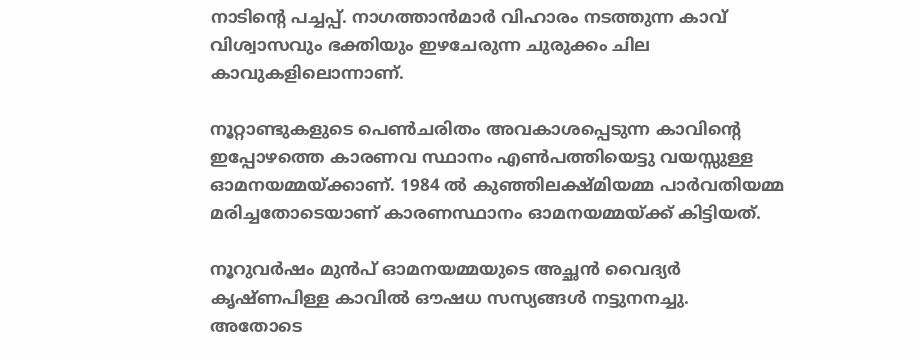നാടിന്റെ പച്ചപ്പ്. നാഗത്താന്‍മാര്‍ വിഹാരം നടത്തുന്ന കാവ് വിശ്വാസവും ഭക്തിയും ഇഴചേരുന്ന ചുരുക്കം ചില കാവുകളിലൊന്നാണ്.

നൂറ്റാണ്ടുകളുടെ പെണ്‍ചരിതം അവകാശപ്പെടുന്ന കാവിന്റെ ഇപ്പോഴത്തെ കാരണവ സ്ഥാനം എണ്‍പത്തിയെട്ടു വയസ്സുള്ള ഓമനയമ്മയ്‌ക്കാണ്. 1984 ല്‍ കുഞ്ഞിലക്ഷ്മിയമ്മ പാര്‍വതിയമ്മ മരിച്ചതോടെയാണ് കാരണസ്ഥാനം ഓമനയമ്മയ്‌ക്ക് കിട്ടിയത്.

നൂറുവര്‍ഷം മുന്‍പ് ഓമനയമ്മയുടെ അച്ഛന്‍ വൈദ്യര്‍ കൃഷ്ണപിള്ള കാവില്‍ ഔഷധ സസ്യങ്ങള്‍ നട്ടുനനച്ചു. അതോടെ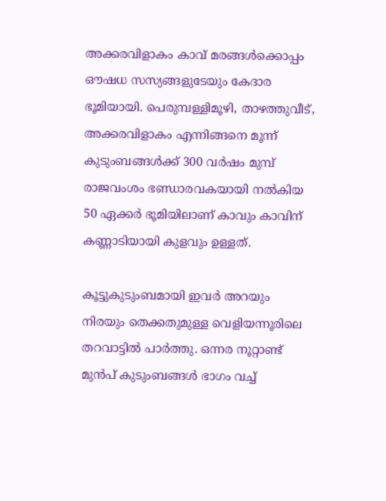അക്കരവിളാകം കാവ് മരങ്ങള്‍ക്കൊപ്പം ഔഷധ സസ്യങ്ങളുടേയും കേദാര ഭൂമിയായി. പെരുമ്പള്ളിമൂഴി, താഴത്തുവീട്, അക്കരവിളാകം എന്നിങ്ങനെ മൂന്ന് കുടുംബങ്ങള്‍ക്ക് 300 വര്‍ഷം മുമ്പ് രാജവംശം ഭണ്ഡാരവകയായി നല്‍കിയ 50 ഏക്കര്‍ ഭൂമിയിലാണ് കാവും കാവിന് കണ്ണാടിയായി കുളവും ഉള്ളത്.

കൂട്ടുകുടുംബമായി ഇവര്‍ അറയും നിരയും തെക്കതുമുള്ള വെളിയന്നൂരിലെ തറവാട്ടില്‍ പാര്‍ത്തു. ഒന്നര നൂറ്റാണ്ട് മുന്‍പ് കുടുംബങ്ങള്‍ ഭാഗം വച്ച്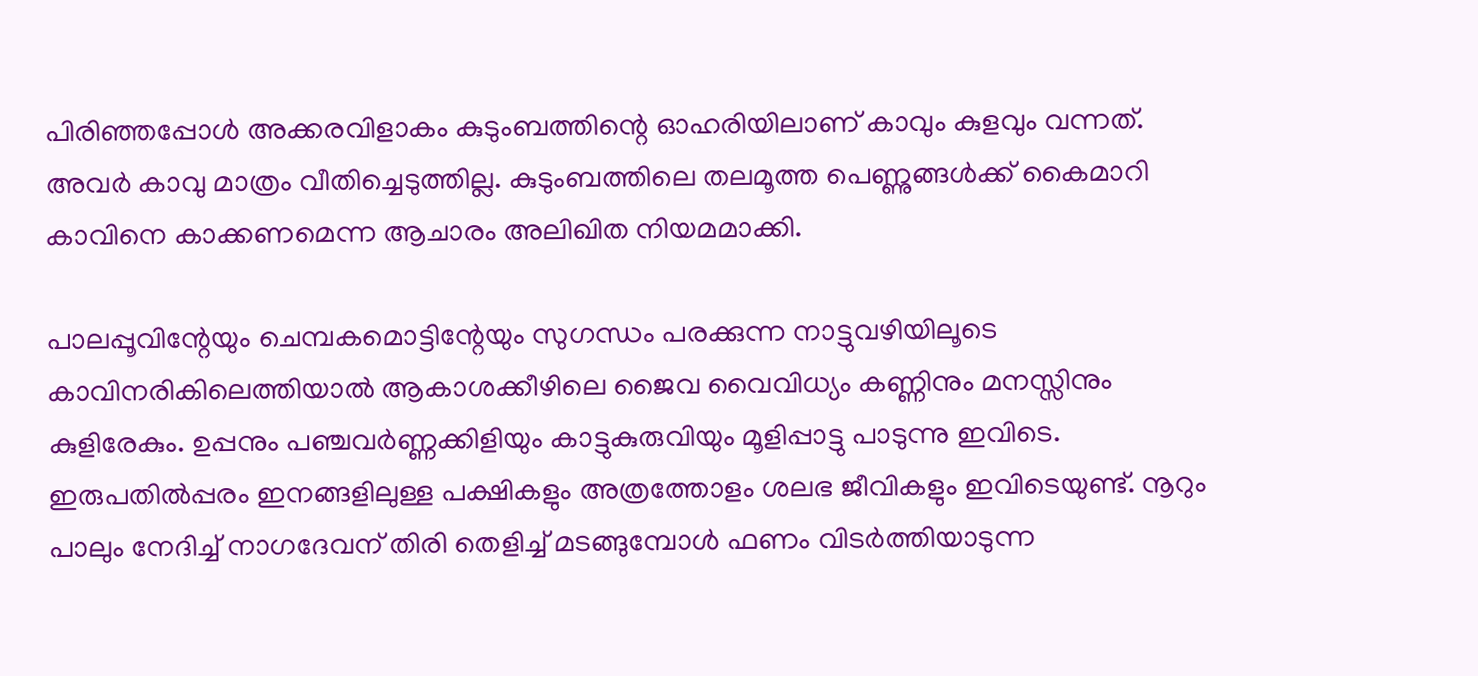പിരിഞ്ഞപ്പോള്‍ അക്കരവിളാകം കുടുംബത്തിന്റെ ഓഹരിയിലാണ് കാവും കുളവും വന്നത്. അവര്‍ കാവു മാത്രം വീതിച്ചെടുത്തില്ല. കുടുംബത്തിലെ തലമൂത്ത പെണ്ണുങ്ങള്‍ക്ക് കൈമാറി കാവിനെ കാക്കണമെന്ന ആചാരം അലിഖിത നിയമമാക്കി.

പാലപ്പൂവിന്റേയും ചെമ്പകമൊട്ടിന്റേയും സുഗന്ധം പരക്കുന്ന നാട്ടുവഴിയിലൂടെ കാവിനരികിലെത്തിയാല്‍ ആകാശക്കീഴിലെ ജൈവ വൈവിധ്യം കണ്ണിനും മനസ്സിനും കുളിരേകും. ഉപ്പനും പഞ്ചവര്‍ണ്ണക്കിളിയും കാട്ടുകുരുവിയും മൂളിപ്പാട്ടു പാടുന്നു ഇവിടെ. ഇരുപതില്‍പ്പരം ഇനങ്ങളിലുള്ള പക്ഷികളും അത്രത്തോളം ശലഭ ജീവികളും ഇവിടെയുണ്ട്. നൂറും പാലും നേദിച്ച് നാഗദേവന് തിരി തെളിച്ച് മടങ്ങുമ്പോള്‍ ഫണം വിടര്‍ത്തിയാടുന്ന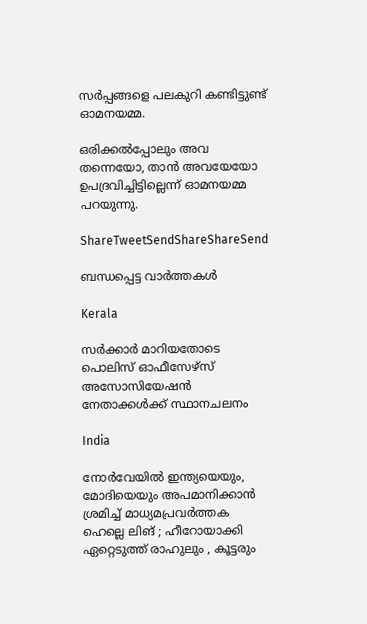സര്‍പ്പങ്ങളെ പലകുറി കണ്ടിട്ടുണ്ട് ഓമനയമ്മ.

ഒരിക്കല്‍പ്പോലും അവ തന്നെയോ, താന്‍ അവയേയോ ഉപദ്രവിച്ചിട്ടില്ലെന്ന് ഓമനയമ്മ പറയുന്നു.

ShareTweetSendShareShareSend

ബന്ധപ്പെട്ട വാര്‍ത്തകള്‍

Kerala

സര്‍ക്കാര്‍ മാറിയതോടെ പൊലിസ് ഓഫീസേഴ്സ് അസോസിയേഷന്‍ നേതാക്കള്‍ക്ക് സ്ഥാനചലനം

India

നോർവേയിൽ ഇന്ത്യയെയും, മോദിയെയും അപമാനിക്കാൻ ശ്രമിച്ച് മാധ്യമപ്രവർത്തക ഹെല്ലെ ലിങ് ; ഹീറോയാക്കി ഏറ്റെടുത്ത് രാഹുലും , കൂട്ടരും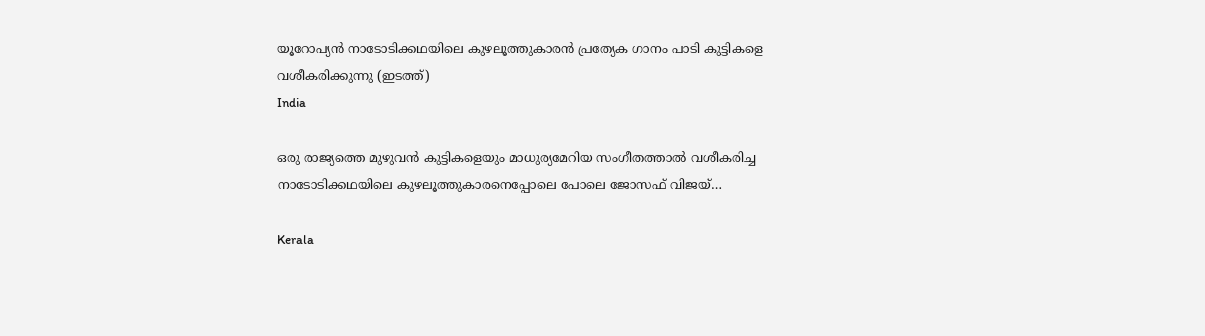യൂറോപ്യന്‍ നാടോടിക്കഥയിലെ കുഴലൂത്തുകാരന്‍ പ്രത്യേക ഗാനം പാടി കുട്ടികളെ വശീകരിക്കുന്നു (ഇടത്ത്)
India

ഒരു രാജ്യത്തെ മുഴുവന്‍ കുട്ടികളെയും മാധുര്യമേറിയ സംഗീതത്താല്‍ വശീകരിച്ച നാടോടിക്കഥയിലെ കുഴലൂത്തുകാരനെപ്പോലെ പോലെ ജോസഫ് വിജയ്…

Kerala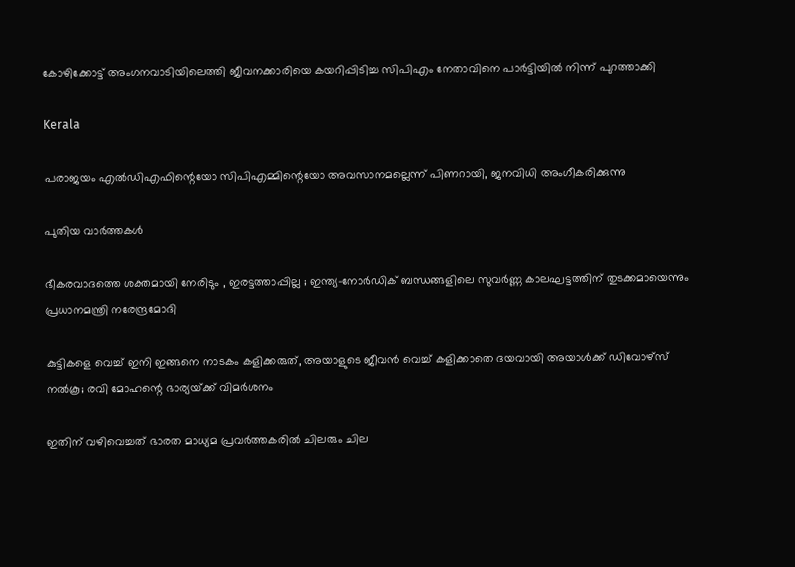കോഴിക്കോട്ട് അംഗനവാടിയിലെത്തി ജീവനക്കാരിയെ കയറിപ്പിടിച്ച സിപിഎം നേതാവിനെ പാർട്ടിയിൽ നിന്ന് പുറത്താക്കി

Kerala

പരാജയം എല്‍ഡിഎഫിന്റെയോ സിപിഎമ്മിന്റെയോ അവസാനമല്ലെന്ന് പിണറായി, ജനവിധി അംഗീകരിക്കുന്നു

പുതിയ വാര്‍ത്തകള്‍

ഭീകരവാദത്തെ ശക്തമായി നേരിടും , ഇരട്ടത്താപ്പില്ല ; ഇന്ത്യ-നോർഡിക് ബന്ധങ്ങളിലെ സുവർണ്ണ കാലഘട്ടത്തിന് തുടക്കമായെന്നും പ്രധാനമന്ത്രി നരേന്ദ്രമോദി

കുട്ടികളെ വെച്ച് ഇനി ഇങ്ങനെ നാടകം കളിക്കരുത്, അയാളുടെ ജീവൻ വെച്ച് കളിക്കാതെ ദയവായി അയാൾക്ക് ഡിവോഴ്സ് നൽകൂ; രവി മോഹന്റെ ഭാര്യയ്‌ക്ക് വിമർശനം

ഇതിന് വഴിവെച്ചത് ഭാരത മാധ്യമ പ്രവർത്തകരിൽ ചിലരും ചില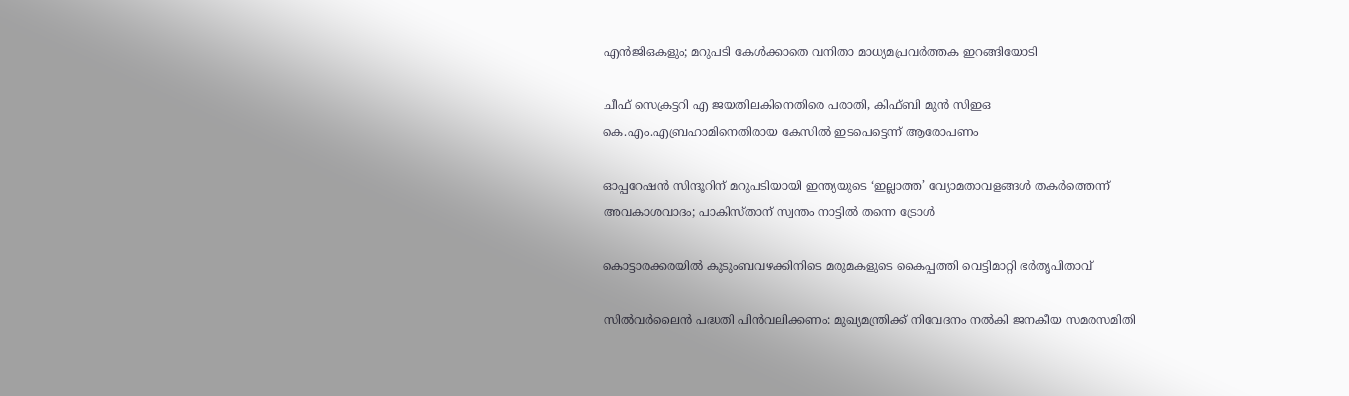എൻജിഒകളും; മറുപടി കേൾക്കാതെ വനിതാ മാധ്യമപ്രവർത്തക ഇറങ്ങിയോടി

ചീഫ് സെക്രട്ടറി എ ജയതിലകിനെതിരെ പരാതി, കിഫ്ബി മുന്‍ സിഇഒ  കെ.എം.എബ്രഹാമിനെതിരായ കേസില്‍ ഇടപെട്ടെന്ന് ആരോപണം

ഓപ്പറേഷൻ സിന്ദൂറിന് മറുപടിയായി ഇന്ത്യയുടെ ‘ഇല്ലാത്ത’ വ്യോമതാവളങ്ങൾ തകർത്തെന്ന് അവകാശവാദം; പാകിസ്താന് സ്വന്തം നാട്ടിൽ തന്നെ ട്രോൾ

കൊട്ടാരക്കരയിൽ കുടുംബവഴക്കിനിടെ മരുമകളുടെ കൈപ്പത്തി വെട്ടിമാറ്റി ഭർതൃപിതാവ്

സില്‍വര്‍ലൈന്‍ പദ്ധതി പിന്‍വലിക്കണം: മുഖ്യമന്ത്രിക്ക് നിവേദനം നല്‍കി ജനകീയ സമരസമിതി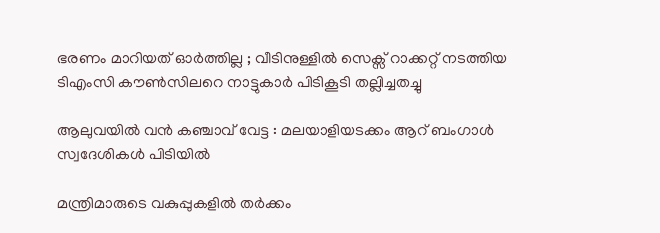ഭരണം മാറിയത് ഓർത്തില്ല ; വീടിനുള്ളിൽ സെക്സ് റാക്കറ്റ് നടത്തിയ ടിഎംസി കൗൺസിലറെ നാട്ടുകാർ പിടികൂടി തല്ലിച്ചതച്ചു

ആലുവയിൽ വൻ കഞ്ചാവ് വേട്ട : മലയാളിയടക്കം ആറ് ബംഗാൾ സ്വദേശികൾ പിടിയിൽ

മന്ത്രിമാരുടെ വകുപ്പുകളില്‍ തര്‍ക്കം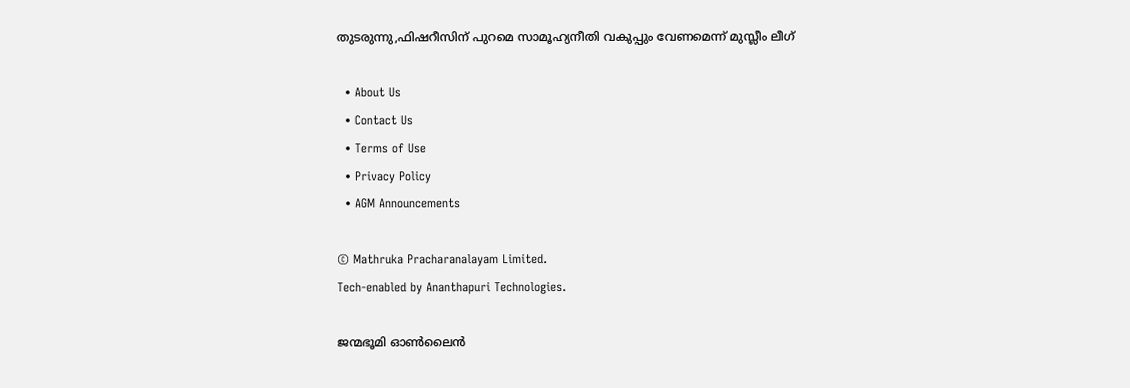തുടരുന്നു,ഫിഷറീസിന് പുറമെ സാമൂഹ്യനീതി വകുപ്പും വേണമെന്ന് മുസ്ലീം ലീഗ്

  • About Us
  • Contact Us
  • Terms of Use
  • Privacy Policy
  • AGM Announcements

© Mathruka Pracharanalayam Limited.
Tech-enabled by Ananthapuri Technologies.

ജന്മഭൂമി ഓണ്‍ലൈന്‍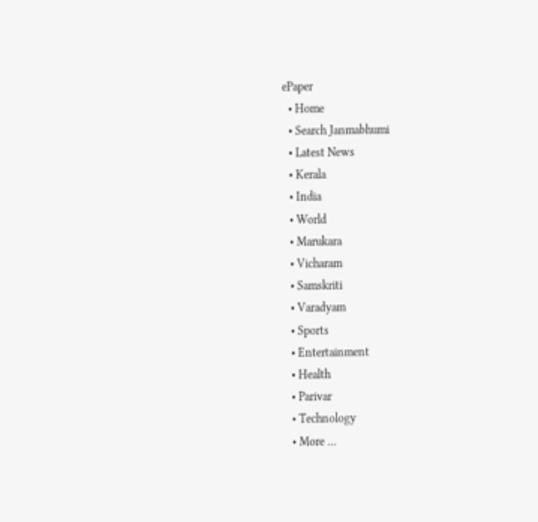ePaper
  • Home
  • Search Janmabhumi
  • Latest News
  • Kerala
  • India
  • World
  • Marukara
  • Vicharam
  • Samskriti
  • Varadyam
  • Sports
  • Entertainment
  • Health
  • Parivar
  • Technology
  • More …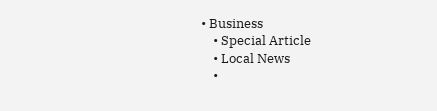• Business
    • Special Article
    • Local News
    •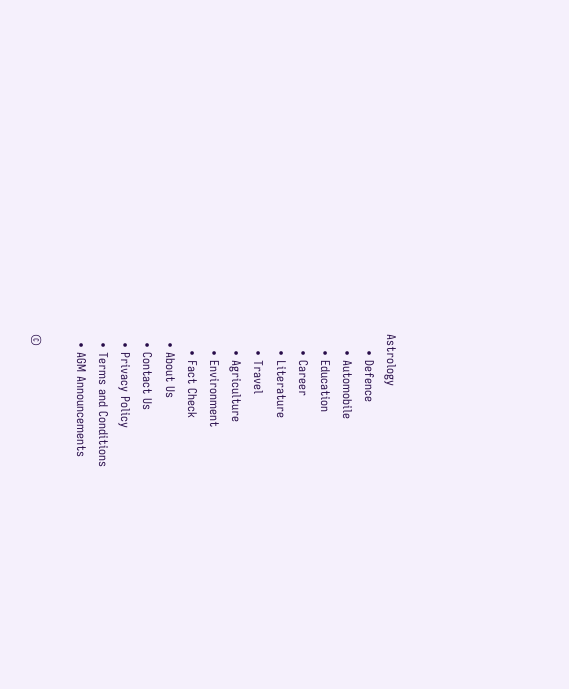Astrology
    • Defence
    • Automobile
    • Education
    • Career
    • Literature
    • Travel
    • Agriculture
    • Environment
    • Fact Check
  • About Us
  • Contact Us
  • Privacy Policy
  • Terms and Conditions
  • AGM Announcements

©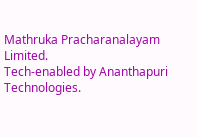Mathruka Pracharanalayam Limited.
Tech-enabled by Ananthapuri Technologies.